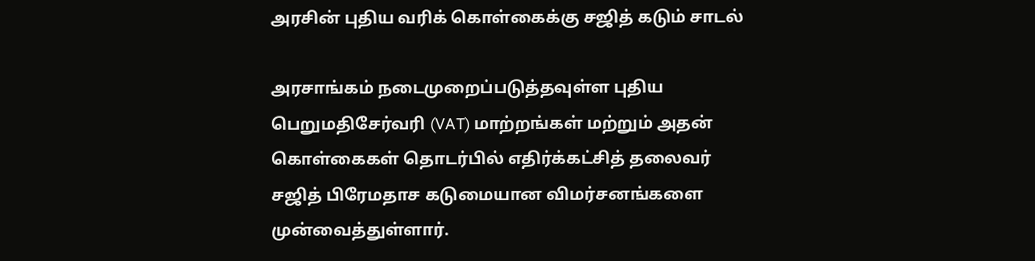அரசின் புதிய வரிக் கொள்கைக்கு சஜித் கடும் சாடல்

அரசாங்கம் நடைமுறைப்படுத்தவுள்ள புதிய பெறுமதிசேர்வரி (VAT) மாற்றங்கள் மற்றும் அதன் கொள்கைகள் தொடர்பில் எதிர்க்கட்சித் தலைவர் சஜித் பிரேமதாச கடுமையான விமர்சனங்களை முன்வைத்துள்ளார்.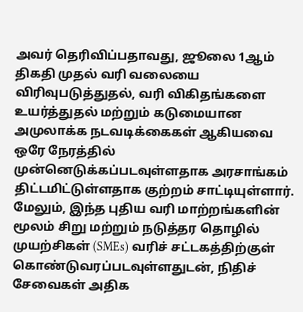அவர் தெரிவிப்பதாவது, ஜூலை 1ஆம் திகதி முதல் வரி வலையை விரிவுபடுத்துதல், வரி விகிதங்களை உயர்த்துதல் மற்றும் கடுமையான அமுலாக்க நடவடிக்கைகள் ஆகியவை ஒரே நேரத்தில் முன்னெடுக்கப்படவுள்ளதாக அரசாங்கம் திட்டமிட்டுள்ளதாக குற்றம் சாட்டியுள்ளார்.
மேலும், இந்த புதிய வரி மாற்றங்களின் மூலம் சிறு மற்றும் நடுத்தர தொழில் முயற்சிகள் (SMEs) வரிச் சட்டகத்திற்குள் கொண்டுவரப்படவுள்ளதுடன், நிதிச் சேவைகள் அதிக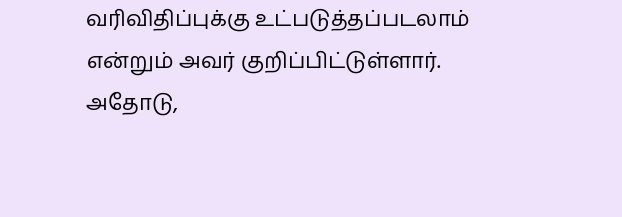வரிவிதிப்புக்கு உட்படுத்தப்படலாம் என்றும் அவர் குறிப்பிட்டுள்ளார். அதோடு,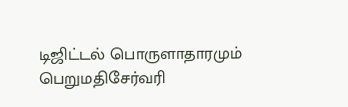டிஜிட்டல் பொருளாதாரமும் பெறுமதிசேர்வரி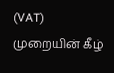(VAT) முறையின் கீழ்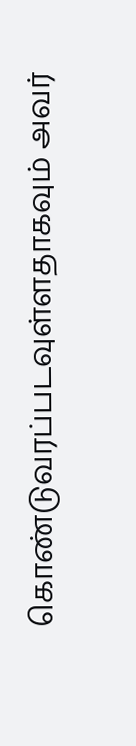கொண்டுவரப்படவுள்ளதாகவும் அவர்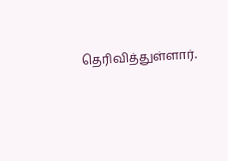தெரிவித்துள்ளார்.